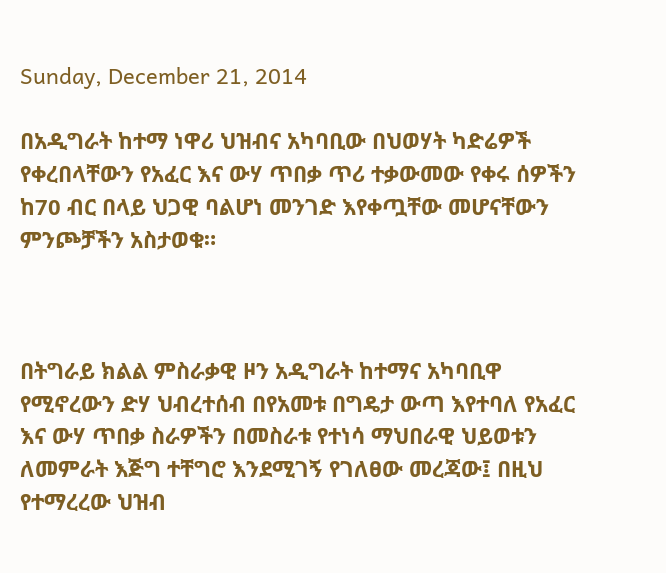Sunday, December 21, 2014

በአዲግራት ከተማ ነዋሪ ህዝብና አካባቢው በህወሃት ካድሬዎች የቀረበላቸውን የአፈር እና ውሃ ጥበቃ ጥሪ ተቃውመው የቀሩ ሰዎችን ከ70 ብር በላይ ህጋዊ ባልሆነ መንገድ እየቀጧቸው መሆናቸውን ምንጮቻችን አስታወቁ።



በትግራይ ክልል ምስራቃዊ ዞን አዲግራት ከተማና አካባቢዋ የሚኖረውን ድሃ ህብረተሰብ በየአመቱ በግዴታ ውጣ እየተባለ የአፈር እና ውሃ ጥበቃ ስራዎችን በመስራቱ የተነሳ ማህበራዊ ህይወቱን ለመምራት እጅግ ተቸግሮ እንደሚገኝ የገለፀው መረጃው፤ በዚህ የተማረረው ህዝብ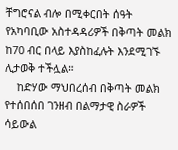ቸግሮናል ብሎ በሚቀርበት ሰዓት የአካባቢው አስተዳዳሪዎች በቅጣት መልክ ከ70 ብር በላይ እያስከፈሉት እንደሚገኙ ሊታወቅ ተችሏል።
    ከድሃው ማህበረሰብ በቅጣት መልክ የተሰበሰበ ገንዘብ በልማታዊ ስራዎች ሳይውል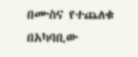በሙስና የተጨለቁ በአካባቢው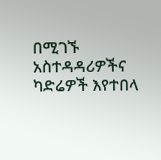በሚገኙ አስተዳዳሪዎችና ካድሬዎች እየተበላ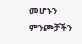መሆኑን ምንጮቻችን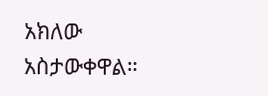አክለው አስታውቀዋል።